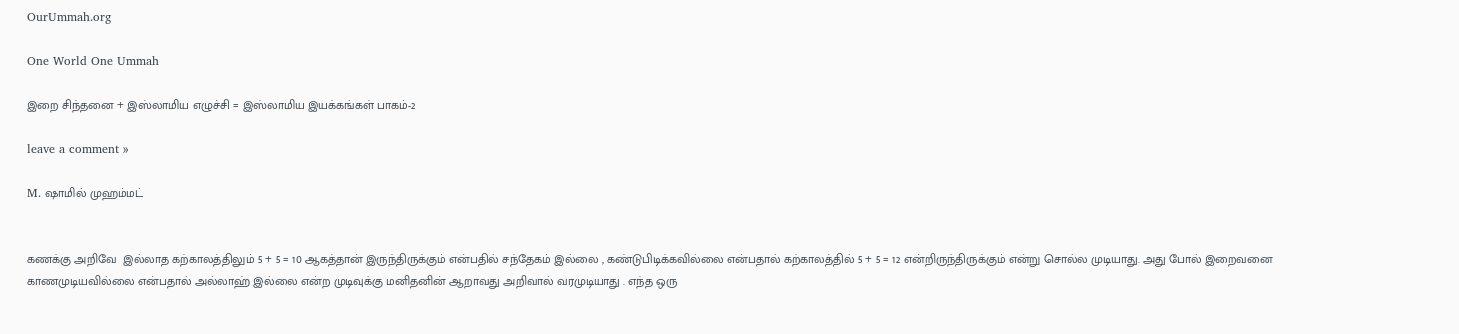OurUmmah.org

One World One Ummah

இறை சிந்தனை + இஸ்லாமிய எழுச்சி = இஸ்லாமிய இயக்கங்கள் பாகம்-2

leave a comment »

M. ஷாமில் முஹம்மட்


கணக்கு அறிவே  இல்லாத கற்காலத்திலும் 5 + 5 = 10 ஆகத்தான் இருந்திருக்கும் என்பதில் சந்தேகம் இல்லை , கண்டுபிடிக்கவில்லை என்பதால் கற்காலத்தில் 5 + 5 = 12 என்றிருந்திருக்கும் என்று சொல்ல முடியாது. அது போல் இறைவனை காணமுடியவில்லை என்பதால் அல்லாஹ் இல்லை என்ற முடிவுக்கு மனிதனின் ஆறாவது அறிவால் வரமுடியாது . எந்த ஒரு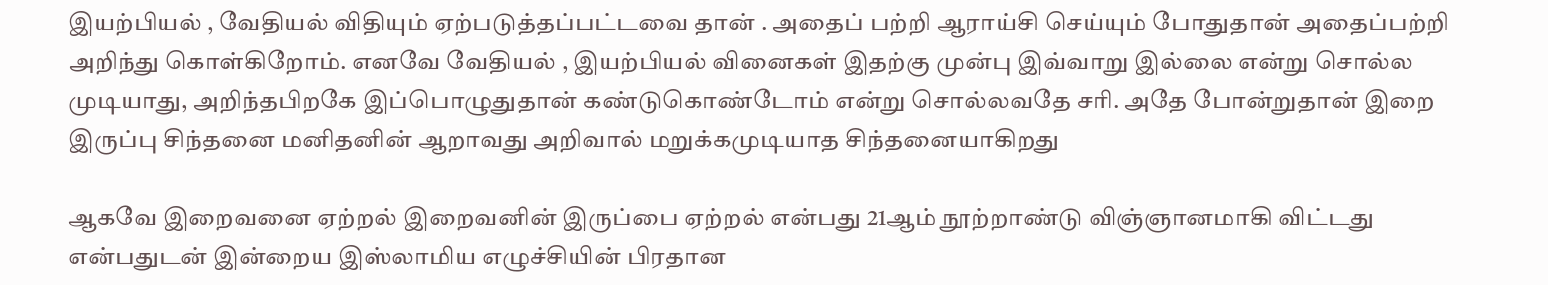இயற்பியல் , வேதியல் விதியும் ஏற்படுத்தப்பட்டவை தான் . அதைப் பற்றி ஆராய்சி செய்யும் போதுதான் அதைப்பற்றி அறிந்து கொள்கிறோம். எனவே வேதியல் , இயற்பியல் வினைகள் இதற்கு முன்பு இவ்வாறு இல்லை என்று சொல்ல முடியாது, அறிந்தபிறகே இப்பொழுதுதான் கண்டுகொண்டோம் என்று சொல்லவதே சரி. அதே போன்றுதான் இறை இருப்பு சிந்தனை மனிதனின் ஆறாவது அறிவால் மறுக்கமுடியாத சிந்தனையாகிறது

ஆகவே இறைவனை ஏற்றல் இறைவனின் இருப்பை ஏற்றல் என்பது 21ஆம் நூற்றாண்டு விஞ்ஞானமாகி விட்டது என்பதுடன் இன்றைய இஸ்லாமிய எழுச்சியின் பிரதான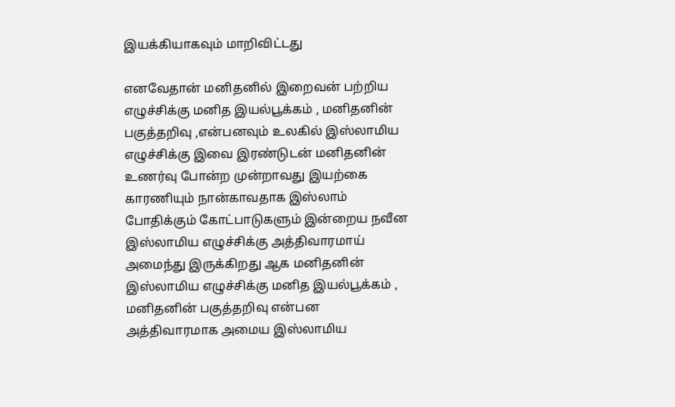இயக்கியாகவும் மாறிவிட்டது

எனவேதான் மனிதனில் இறைவன் பற்றிய எழுச்சிக்கு மனித இயல்பூக்கம் , மனிதனின் பகுத்தறிவு ,என்பனவும் உலகில் இஸ்லாமிய எழுச்சிக்கு இவை இரண்டுடன் மனிதனின் உணர்வு போன்ற முன்றாவது இயற்கை காரணியும் நான்காவதாக இஸ்லாம் போதிக்கும் கோட்பாடுகளும் இன்றைய நவீன இஸ்லாமிய எழுச்சிக்கு அத்திவாரமாய் அமைந்து இருக்கிறது ஆக மனிதனின் இஸ்லாமிய எழுச்சிக்கு மனித இயல்பூக்கம் , மனிதனின் பகுத்தறிவு என்பன அத்திவாரமாக அமைய இஸ்லாமிய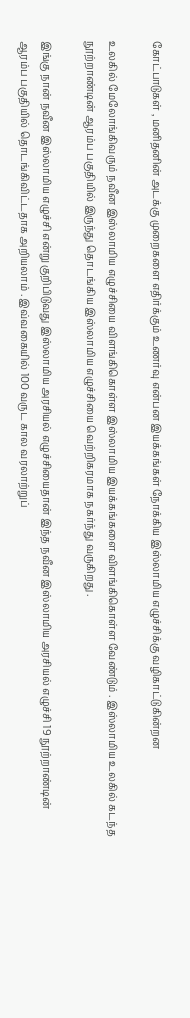கோட்பாடுகள் , மனிதனின் அடக்கு முறைகளை எதிர்க்கும் உணர்வு என்பன இயக்கங்கள் நோக்கிய இஸ்லாமிய எழுச்சிக்கு வழிகாட்டுகின்றன

உலகில் மேலோங்கிவரும் நவீன இஸ்லாமிய எழுச்சியை விளங்கிகொள்ள இஸ்லாமிய இயக்கங்களை விளங்கிகொள்ள வேண்டும் . இஸ்லாமிய உலகில் கடந்த நூற்றாண்டின் ஆரம்ப பகுதியில் இருந்து தொடங்கிய இஸ்லாமிய எழுச்சியை வெற்றிகரமாக நகர்ந்து வருகிறது .

இங்கு நான் நவீன இஸ்லாமிய எழுச்சி என்று குறிபிடுவது இஸ்லாமிய அரசியல் எழுச்சியைதான் இந்த நவீன இஸ்லாமிய அரசியல் எழுச்சி 19 நூற்றாண்டின் ஆரம்ப பகுதியில் தொடங்கிவிட்டதாக அறியலாம் . இவ்வகையில் 100 வருட கால வரலாற்றுப்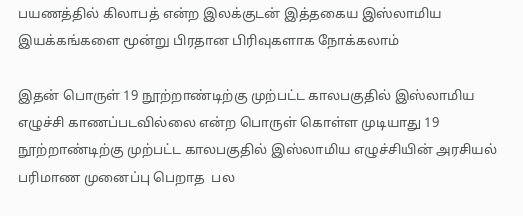பயணத்தில் கிலாபத் என்ற இலக்குடன் இத்தகைய இஸ்லாமிய இயக்கங்களை மூன்று பிரதான பிரிவுகளாக நோக்கலாம்

இதன் பொருள் 19 நூற்றாண்டிற்கு முற்பட்ட காலபகுதில் இஸ்லாமிய எழுச்சி காணப்படவில்லை என்ற பொருள் கொள்ள முடியாது 19 நூற்றாண்டிற்கு முற்பட்ட காலபகுதில் இஸ்லாமிய எழுச்சியின் அரசியல் பரிமாண முனைப்பு பெறாத  பல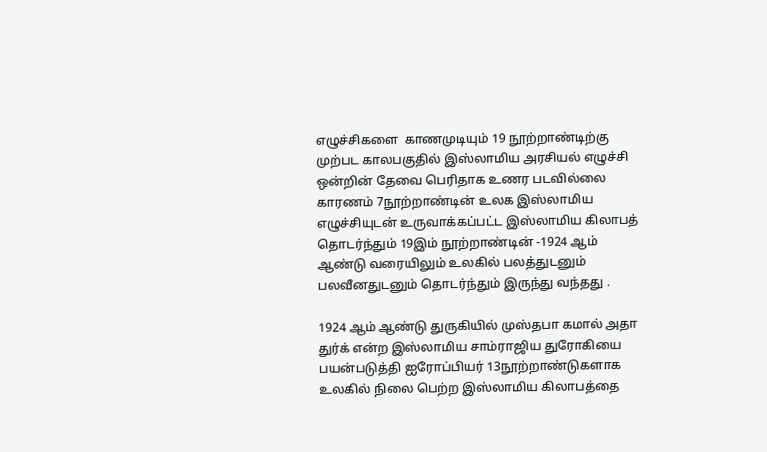எழுச்சிகளை  காணமுடியும் 19 நூற்றாண்டிற்கு முற்பட காலபகுதில் இஸ்லாமிய அரசியல் எழுச்சி ஒன்றின் தேவை பெரிதாக உணர படவில்லை காரணம் 7நூற்றாண்டின் உலக இஸ்லாமிய எழுச்சியுடன் உருவாக்கப்பட்ட இஸ்லாமிய கிலாபத் தொடர்ந்தும் 19இம் நூற்றாண்டின் -1924 ஆம் ஆண்டு வரையிலும் உலகில் பலத்துடனும் பலவீனதுடனும் தொடர்ந்தும் இருந்து வந்தது .

1924 ஆம் ஆண்டு துருகியில் முஸ்தபா கமால் அதா துர்க் என்ற இஸ்லாமிய சாம்ராஜிய துரோகியை பயன்படுத்தி ஐரோப்பியர் 13நூற்றாண்டுகளாக உலகில் நிலை பெற்ற இஸ்லாமிய கிலாபத்தை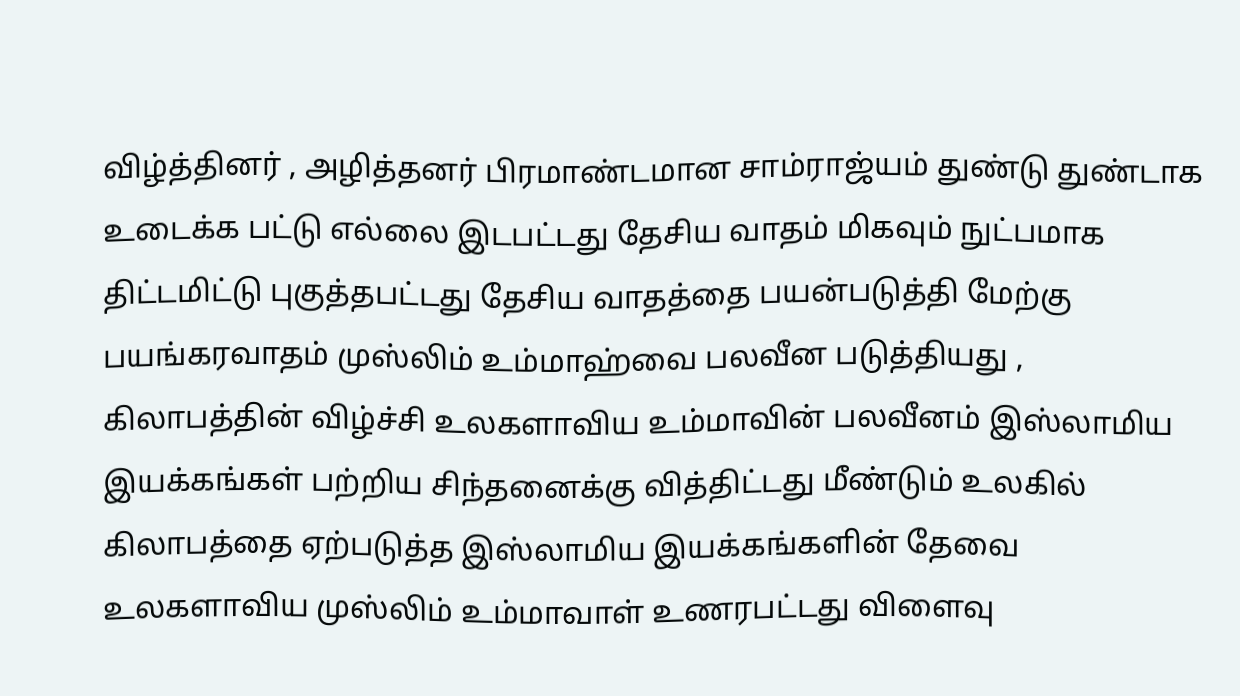விழ்த்தினர் , அழித்தனர் பிரமாண்டமான சாம்ராஜ்யம் துண்டு துண்டாக உடைக்க பட்டு எல்லை இடபட்டது தேசிய வாதம் மிகவும் நுட்பமாக திட்டமிட்டு புகுத்தபட்டது தேசிய வாதத்தை பயன்படுத்தி மேற்கு பயங்கரவாதம் முஸ்லிம் உம்மாஹ்வை பலவீன படுத்தியது , கிலாபத்தின் விழ்ச்சி உலகளாவிய உம்மாவின் பலவீனம் இஸ்லாமிய இயக்கங்கள் பற்றிய சிந்தனைக்கு வித்திட்டது மீண்டும் உலகில் கிலாபத்தை ஏற்படுத்த இஸ்லாமிய இயக்கங்களின் தேவை உலகளாவிய முஸ்லிம் உம்மாவாள் உணரபட்டது விளைவு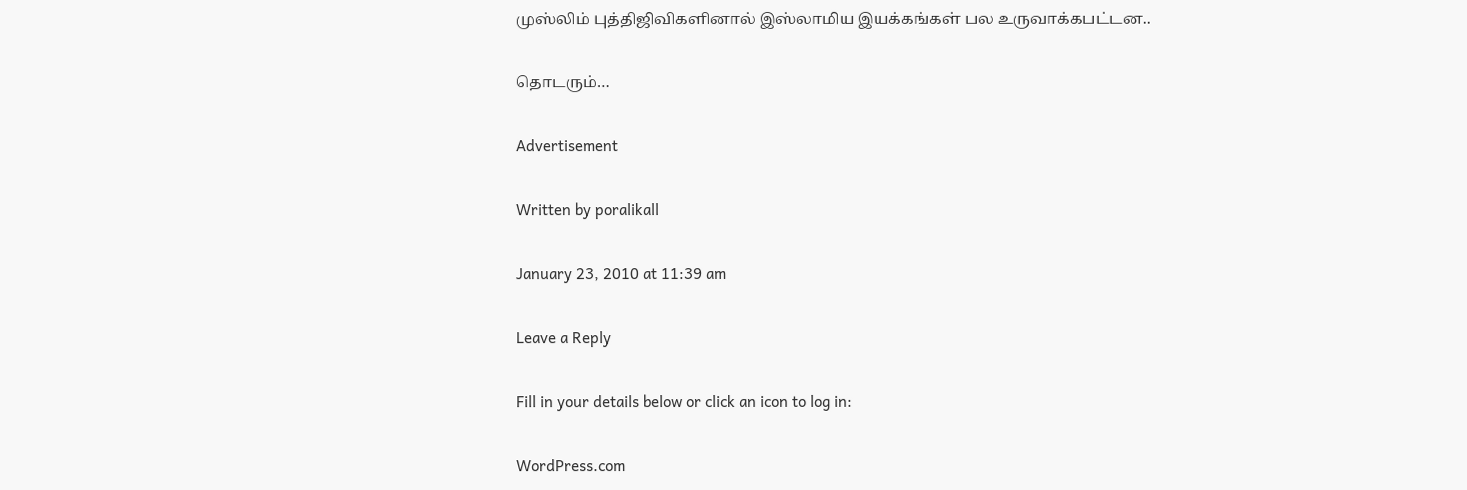முஸ்லிம் புத்திஜிவிகளினால் இஸ்லாமிய இயக்கங்கள் பல உருவாக்கபட்டன..

தொடரும்…

Advertisement

Written by poralikall

January 23, 2010 at 11:39 am

Leave a Reply

Fill in your details below or click an icon to log in:

WordPress.com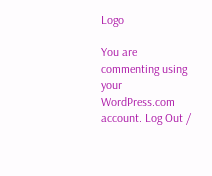Logo

You are commenting using your WordPress.com account. Log Out /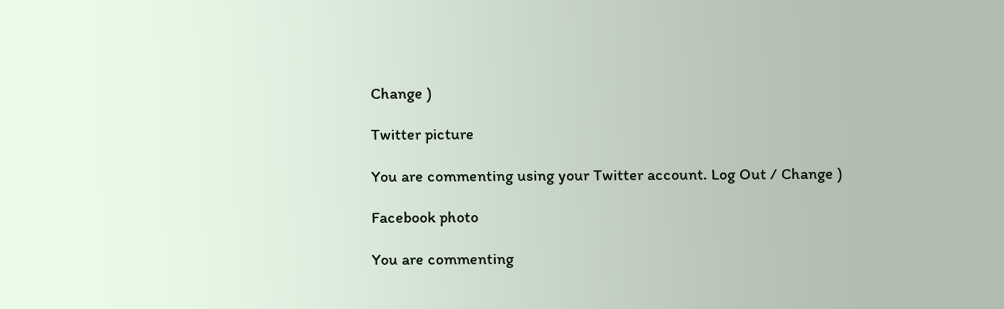Change )

Twitter picture

You are commenting using your Twitter account. Log Out / Change )

Facebook photo

You are commenting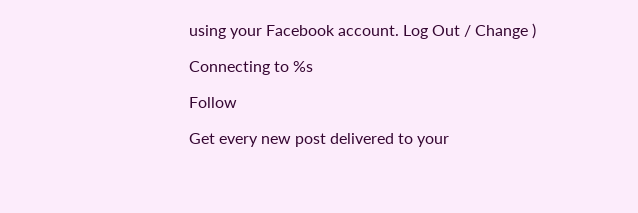using your Facebook account. Log Out / Change )

Connecting to %s

Follow

Get every new post delivered to your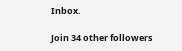Inbox.

Join 34 other followers